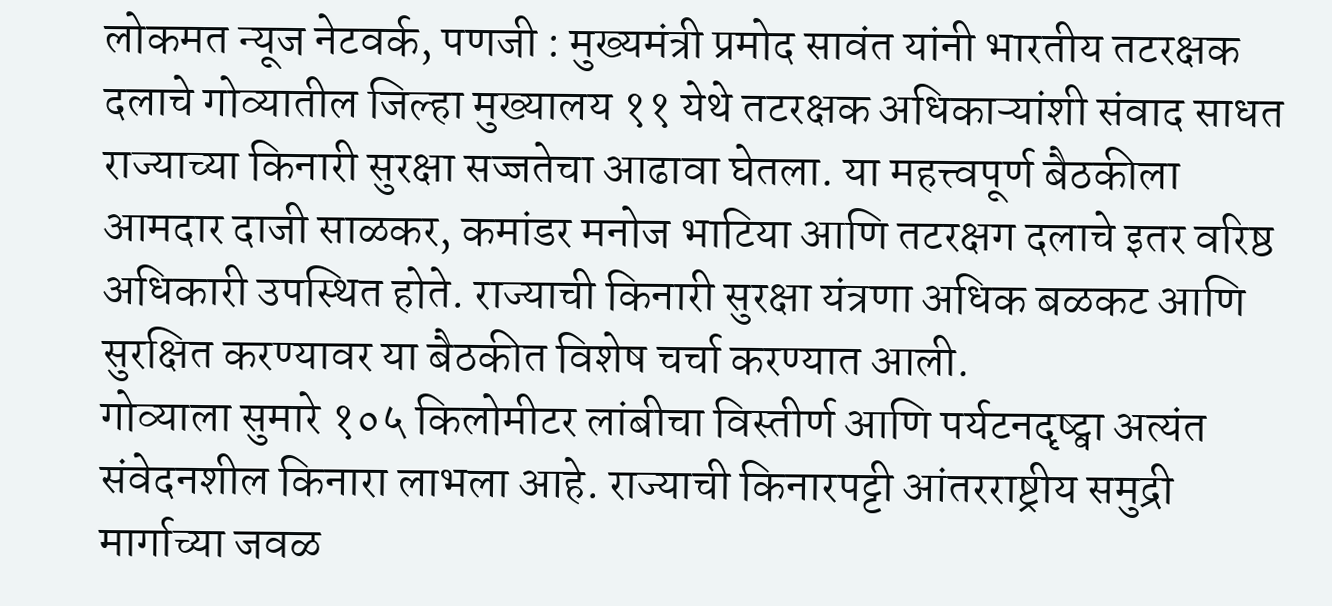लोकमत न्यूज नेटवर्क, पणजी : मुख्यमंत्री प्रमोद सावंत यांनी भारतीय तटरक्षक दलाचे गोव्यातील जिल्हा मुख्यालय ११ येथे तटरक्षक अधिकाऱ्यांशी संवाद साधत राज्याच्या किनारी सुरक्षा सज्जतेचा आढावा घेतला. या महत्त्वपूर्ण बैठकीला आमदार दाजी साळकर, कमांडर मनोज भाटिया आणि तटरक्षग दलाचे इतर वरिष्ठ अधिकारी उपस्थित होते. राज्याची किनारी सुरक्षा यंत्रणा अधिक बळकट आणि सुरक्षित करण्यावर या बैठकीत विशेष चर्चा करण्यात आली.
गोव्याला सुमारे १०५ किलोमीटर लांबीचा विस्तीर्ण आणि पर्यटनदृष्ट्वा अत्यंत संवेदनशील किनारा लाभला आहे. राज्याची किनारपट्टी आंतरराष्ट्रीय समुद्री मार्गाच्या जवळ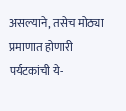असल्याने, तसेच मोठ्या प्रमाणात होणारी पर्यटकांची ये-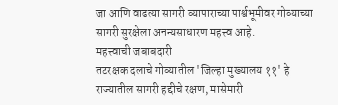जा आणि वाढत्या सागरी व्यापाराच्या पार्श्वभूमीवर गोव्याच्या सागरी सुरक्षेला अनन्यसाधारण महत्त्व आहे.
महत्त्वाची जबाबदारी
तटरक्षक दलाचे गोव्यातील 'जिल्हा मुख्यालय ११' हे राज्यातील सागरी हद्दीचे रक्षण, मासेमारी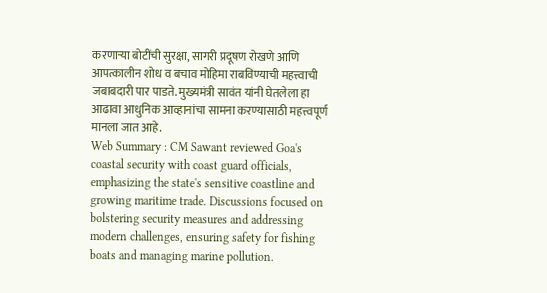करणाऱ्या बोटींची सुरक्षा, सागरी प्रदूषण रोखणे आणि आपत्कालीन शोध व बचाव मोहिमा राबविण्याची महत्त्वाची जबाबदारी पार पाडते. मुख्यमंत्री सावंत यांनी घेतलेला हा आढावा आधुनिक आव्हानांचा सामना करण्यासाठी महत्त्वपूर्ण मानला जात आहे.
Web Summary : CM Sawant reviewed Goa's coastal security with coast guard officials, emphasizing the state's sensitive coastline and growing maritime trade. Discussions focused on bolstering security measures and addressing modern challenges, ensuring safety for fishing boats and managing marine pollution.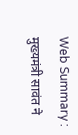Web Summary : मुख्यमंत्री सावंत ने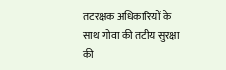तटरक्षक अधिकारियों के साथ गोवा की तटीय सुरक्षा की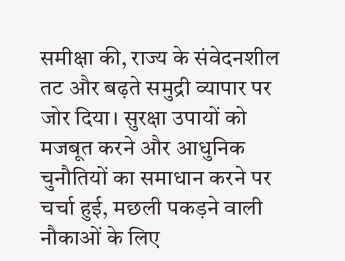समीक्षा की, राज्य के संवेदनशील तट और बढ़ते समुद्री व्यापार पर जोर दिया। सुरक्षा उपायों को मजबूत करने और आधुनिक चुनौतियों का समाधान करने पर चर्चा हुई, मछली पकड़ने वाली नौकाओं के लिए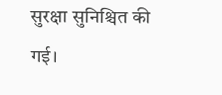सुरक्षा सुनिश्चित की गई।